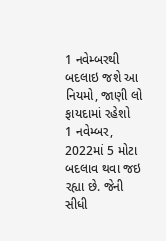1 નવેમ્બરથી બદલાઇ જશે આ નિયમો, જાણી લો ફાયદામાં રહેશો
1 નવેમ્બર, 2022માં 5 મોટા બદલાવ થવા જઇ રહ્યા છે. જેની સીધી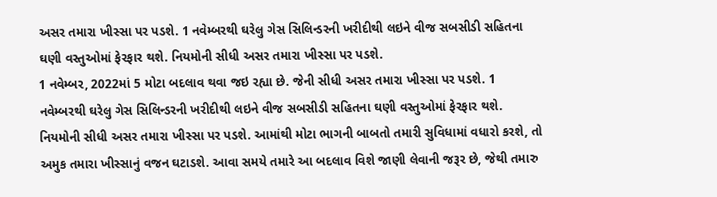અસર તમારા ખીસ્સા પર પડશે. 1 નવેમ્બરથી ઘરેલુ ગેસ સિલિન્ડરની ખરીદીથી લઇને વીજ સબસીડી સહિતના ઘણી વસ્તુઓમાં ફેરફાર થશે. નિયમોની સીધી અસર તમારા ખીસ્સા પર પડશે.
1 નવેમ્બર, 2022માં 5 મોટા બદલાવ થવા જઇ રહ્યા છે. જેની સીધી અસર તમારા ખીસ્સા પર પડશે. 1 નવેમ્બરથી ઘરેલુ ગેસ સિલિન્ડરની ખરીદીથી લઇને વીજ સબસીડી સહિતના ઘણી વસ્તુઓમાં ફેરફાર થશે. નિયમોની સીધી અસર તમારા ખીસ્સા પર પડશે. આમાંથી મોટા ભાગની બાબતો તમારી સુવિધામાં વધારો કરશે, તો અમુક તમારા ખીસ્સાનું વજન ઘટાડશે. આવા સમયે તમારે આ બદલાવ વિશે જાણી લેવાની જરૂર છે, જેથી તમારુ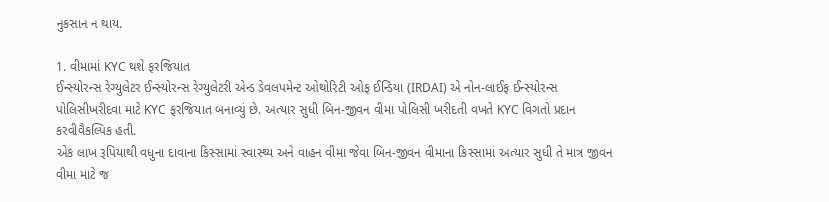નુકસાન ન થાય.

1. વીમામાં KYC થશે ફરજિયાત
ઈન્સ્યોરન્સ રેગ્યુલેટર ઈન્સ્યોરન્સ રેગ્યુલેટરી એન્ડ ડેવલપમેન્ટ ઓથોરિટી ઓફ ઈન્ડિયા (IRDAI) એ નોન-લાઈફ ઈન્સ્યોરન્સ પોલિસીખરીદવા માટે KYC ફરજિયાત બનાવ્યું છે. અત્યાર સુધી બિન-જીવન વીમા પોલિસી ખરીદતી વખતે KYC વિગતો પ્રદાન કરવીવૈકલ્પિક હતી.
એક લાખ રૂપિયાથી વધુના દાવાના કિસ્સામાં સ્વાસ્થ્ય અને વાહન વીમા જેવા બિન-જીવન વીમાના કિસ્સામાં અત્યાર સુધી તે માત્ર જીવન વીમા માટે જ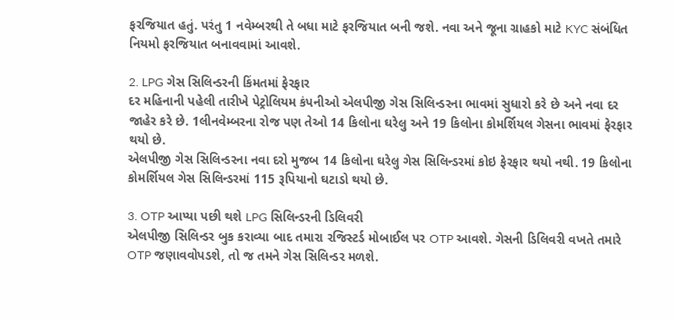ફરજિયાત હતું. પરંતુ 1 નવેમ્બરથી તે બધા માટે ફરજિયાત બની જશે. નવા અને જૂના ગ્રાહકો માટે KYC સંબંધિત નિયમો ફરજિયાત બનાવવામાં આવશે.

2. LPG ગેસ સિલિન્ડરની કિંમતમાં ફેરફાર
દર મહિનાની પહેલી તારીખે પેટ્રોલિયમ કંપનીઓ એલપીજી ગેસ સિલિન્ડરના ભાવમાં સુધારો કરે છે અને નવા દર જાહેર કરે છે. 1લીનવેમ્બરના રોજ પણ તેઓ 14 કિલોના ઘરેલુ અને 19 કિલોના કોમર્શિયલ ગેસના ભાવમાં ફેરફાર થયો છે.
એલપીજી ગેસ સિલિન્ડરના નવા દરો મુજબ 14 કિલોના ઘરેલુ ગેસ સિલિન્ડરમાં કોઇ ફેરફાર થયો નથી. 19 કિલોના કોમર્શિયલ ગેસ સિલિન્ડરમાં 115 રૂપિયાનો ઘટાડો થયો છે.

3. OTP આપ્યા પછી થશે LPG સિલિન્ડરની ડિલિવરી
એલપીજી સિલિન્ડર બુક કરાવ્યા બાદ તમારા રજિસ્ટર્ડ મોબાઈલ પર OTP આવશે. ગેસની ડિલિવરી વખતે તમારે OTP જણાવવોપડશે, તો જ તમને ગેસ સિલિન્ડર મળશે.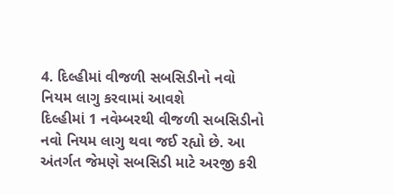4. દિલ્હીમાં વીજળી સબસિડીનો નવો નિયમ લાગુ કરવામાં આવશે
દિલ્હીમાં 1 નવેમ્બરથી વીજળી સબસિડીનો નવો નિયમ લાગુ થવા જઈ રહ્યો છે. આ અંતર્ગત જેમણે સબસિડી માટે અરજી કરી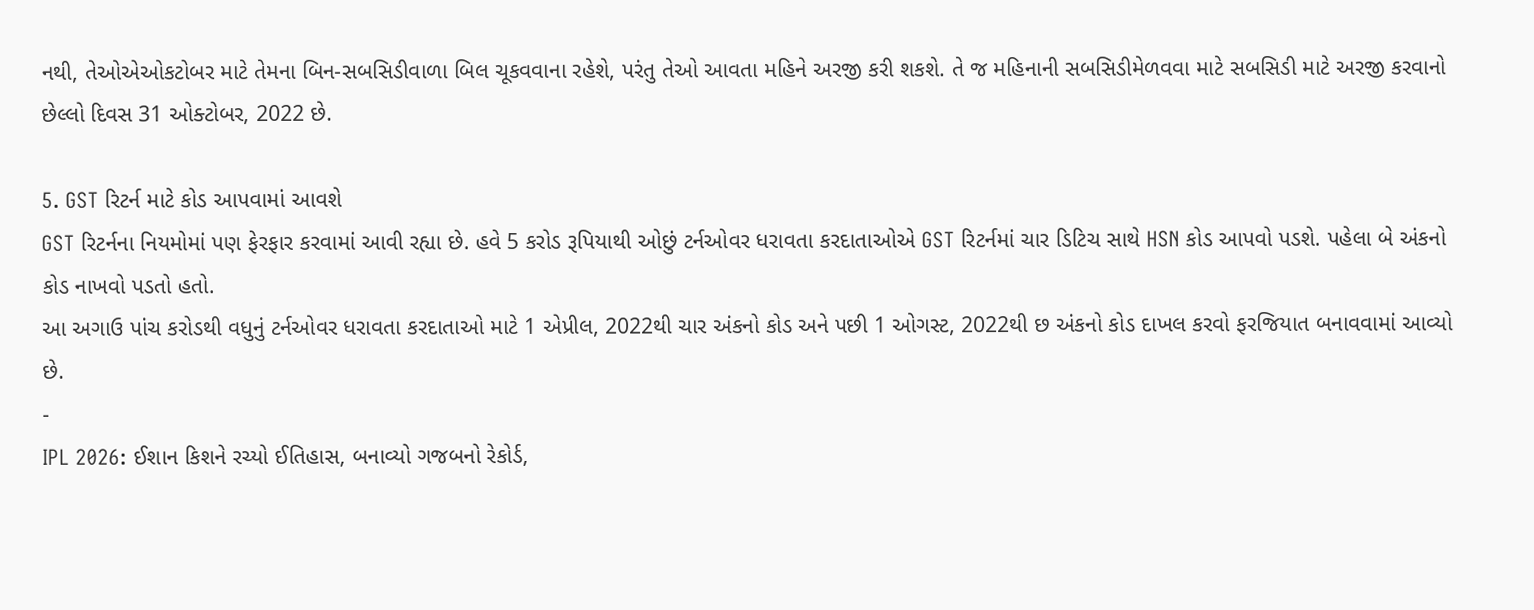નથી, તેઓએઓકટોબર માટે તેમના બિન-સબસિડીવાળા બિલ ચૂકવવાના રહેશે, પરંતુ તેઓ આવતા મહિને અરજી કરી શકશે. તે જ મહિનાની સબસિડીમેળવવા માટે સબસિડી માટે અરજી કરવાનો છેલ્લો દિવસ 31 ઓક્ટોબર, 2022 છે.

5. GST રિટર્ન માટે કોડ આપવામાં આવશે
GST રિટર્નના નિયમોમાં પણ ફેરફાર કરવામાં આવી રહ્યા છે. હવે 5 કરોડ રૂપિયાથી ઓછું ટર્નઓવર ધરાવતા કરદાતાઓએ GST રિટર્નમાં ચાર ડિટિચ સાથે HSN કોડ આપવો પડશે. પહેલા બે અંકનો કોડ નાખવો પડતો હતો.
આ અગાઉ પાંચ કરોડથી વધુનું ટર્નઓવર ધરાવતા કરદાતાઓ માટે 1 એપ્રીલ, 2022થી ચાર અંકનો કોડ અને પછી 1 ઓગસ્ટ, 2022થી છ અંકનો કોડ દાખલ કરવો ફરજિયાત બનાવવામાં આવ્યો છે.
-
IPL 2026: ઈશાન કિશને રચ્યો ઈતિહાસ, બનાવ્યો ગજબનો રેકોર્ડ,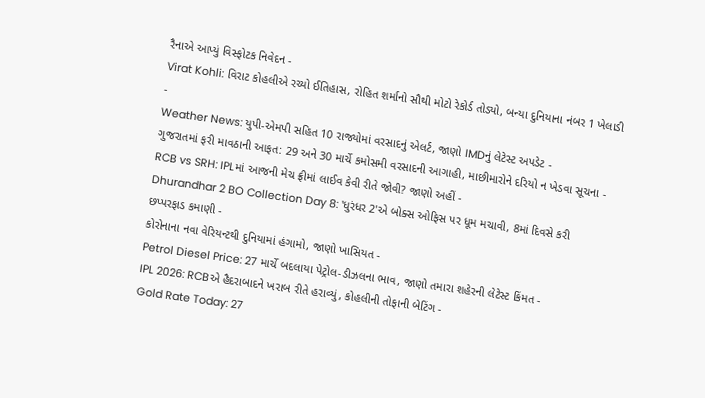રૈનાએ આપ્યું વિસ્ફોટક નિવેદન -
Virat Kohli: વિરાટ કોહલીએ રચ્યો ઈતિહાસ, રોહિત શર્માનો સૌથી મોટો રેકોર્ડ તોડ્યો, બન્યા દુનિયાના નંબર 1 ખેલાડી -
Weather News: યુપી-એમપી સહિત 10 રાજ્યોમાં વરસાદનું એલર્ટ, જાણો IMDનું લેટેસ્ટ અપડેટ -
ગુજરાતમાં ફરી માવઠાની આફત: 29 અને 30 માર્ચે કમોસમી વરસાદની આગાહી, માછીમારોને દરિયો ન ખેડવા સૂચના -
RCB vs SRH: IPLમાં આજની મેચ ફ્રીમાં લાઈવ કેવી રીતે જોવી? જાણો અહીં -
Dhurandhar 2 BO Collection Day 8: 'ધુરંધર 2'એ બોક્સ ઓફિસ પર ધૂમ મચાવી, 8માં દિવસે કરી છપ્પરફાડ કમાણી -
કોરોનાના નવા વેરિયન્ટથી દુનિયામાં હંગામો, જાણો ખાસિયત -
Petrol Diesel Price: 27 માર્ચે બદલાયા પેટ્રોલ-ડીઝલના ભાવ, જાણો તમારા શહેરની લેટેસ્ટ કિંમત -
IPL 2026: RCBએ હૈદરાબાદને ખરાબ રીતે હરાવ્યું, કોહલીની તોફાની બેટિંગ -
Gold Rate Today: 27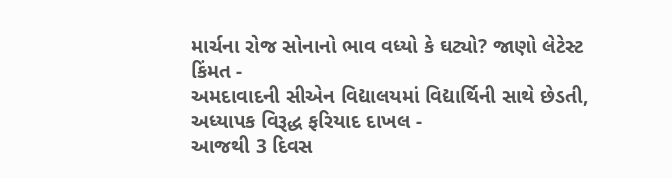માર્ચના રોજ સોનાનો ભાવ વધ્યો કે ઘટ્યો? જાણો લેટેસ્ટ કિંમત -
અમદાવાદની સીએન વિદ્યાલયમાં વિદ્યાર્થિની સાથે છેડતી, અધ્યાપક વિરૂદ્ધ ફરિયાદ દાખલ -
આજથી 3 દિવસ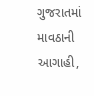ગુજરાતમાં માવઠાની આગાહી,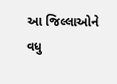આ જિલ્લાઓને વધુ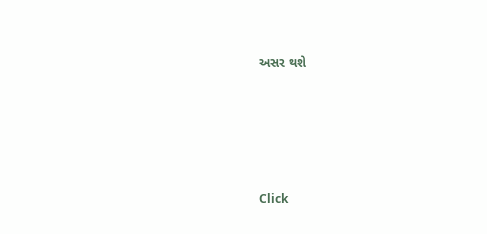અસર થશે








Click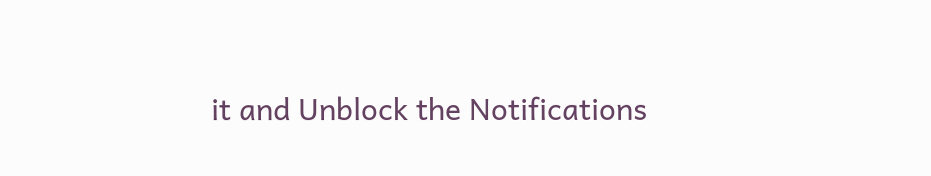it and Unblock the Notifications